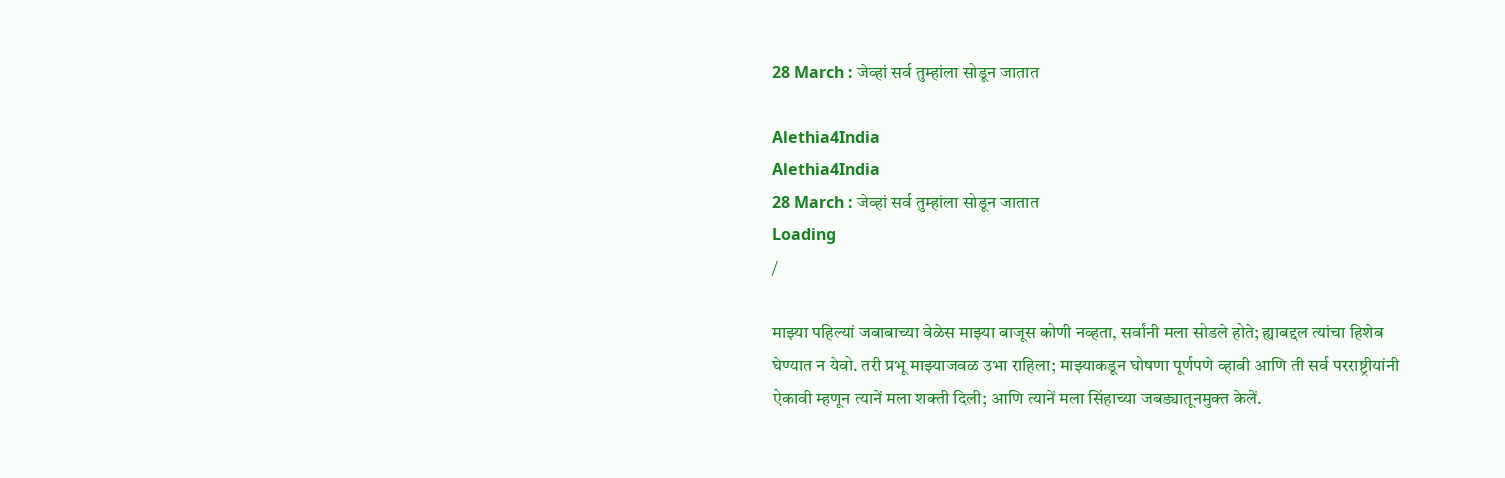28 March : जेव्हां सर्व तुम्हांला सोडून जातात

Alethia4India
Alethia4India
28 March : जेव्हां सर्व तुम्हांला सोडून जातात
Loading
/

माझ्या पहिल्यां जबाबाच्या वेळेस माझ्या बाजूस कोणी नव्हता, सर्वांनी मला सोडले होते; ह्याबद्दल त्यांचा हिशेब घेण्यात न येवो. तरी प्रभू माझ्याजवळ उभा राहिला; माझ्याकडून घोषणा पूर्णपणे व्हावी आणि ती सर्व परराष्ट्रीयांनी ऐकावी म्हणून त्यानें मला शक्ती दिली; आणि त्यानें मला सिंहाच्या जबड्यातूनमुक्त केलें.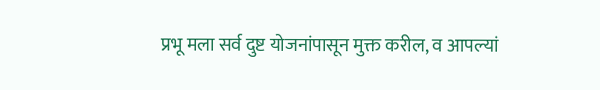प्रभू मला सर्व दुष्ट योजनांपासून मुक्त करील, व आपल्यां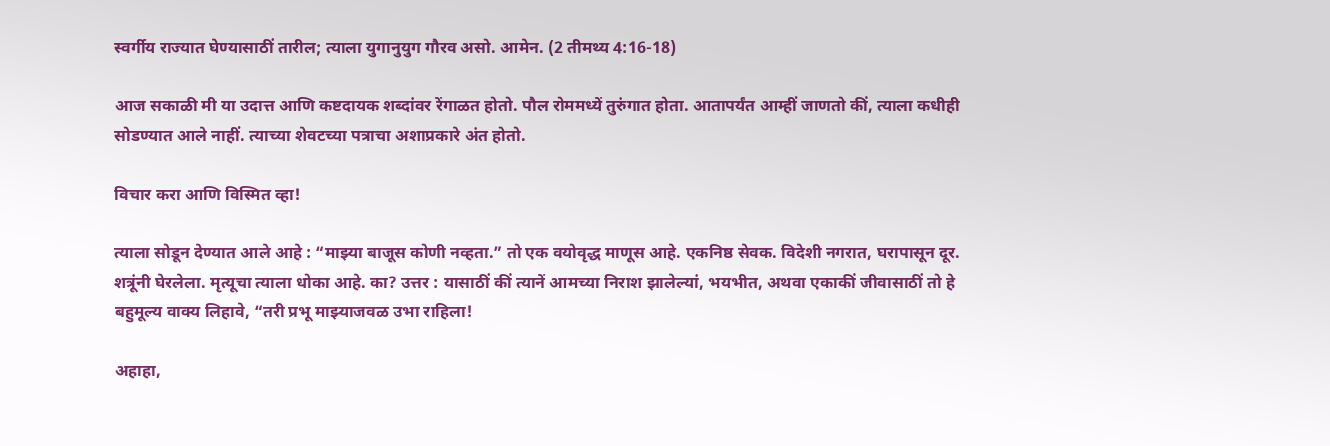स्वर्गीय राज्यात घेण्यासाठीं तारील; त्याला युगानुयुग गौरव असो. आमेन. (2 तीमथ्य 4:16-18)

आज सकाळी मी या उदात्त आणि कष्टदायक शब्दांवर रेंगाळत होतो. पौल रोममध्यें तुरुंगात होता. आतापर्यंत आम्हीं जाणतो कीं, त्याला कधीही सोडण्यात आले नाहीं. त्याच्या शेवटच्या पत्राचा अशाप्रकारे अंत होतो.

विचार करा आणि विस्मित व्हा!

त्याला सोडून देण्यात आले आहे : “माझ्या बाजूस कोणी नव्हता.” तो एक वयोवृद्ध माणूस आहे. एकनिष्ठ सेवक. विदेशी नगरात, घरापासून दूर. शत्रूंनी घेरलेला. मृत्यूचा त्याला धोका आहे. का? उत्तर : यासाठीं कीं त्यानें आमच्या निराश झालेल्यां, भयभीत, अथवा एकाकीं जीवासाठीं तो हे बहुमूल्य वाक्य लिहावे, “तरी प्रभू माझ्याजवळ उभा राहिला!

अहाहा,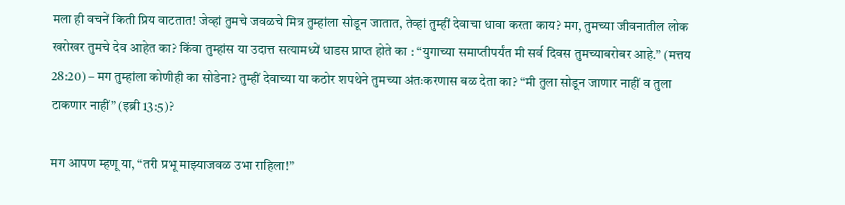मला ही वचनें किती प्रिय वाटतात! जेव्हां तुमचे जवळचे मित्र तुम्हांला सोडून जातात, तेव्हां तुम्हीं देवाचा धावा करता काय? मग, तुमच्या जीवनातील लोक खरोखर तुमचे देव आहेत का? किंवा तुम्हांस या उदात्त सत्यामध्यें धाडस प्राप्त होते का : “युगाच्या समाप्तीपर्यंत मी सर्व दिवस तुमच्याबरोबर आहे.” (मत्तय 28:20) – मग तुम्हांला कोणीही का सोडेना? तुम्हीं देवाच्या या कठोर शपथेने तुमच्या अंतःकरणास बळ देता का? “मी तुला सोडून जाणार नाहीं व तुला टाकणार नाहीं” (इब्री 13:5)?

मग आपण म्हणू या, “तरी प्रभू माझ्याजवळ उभा राहिला!”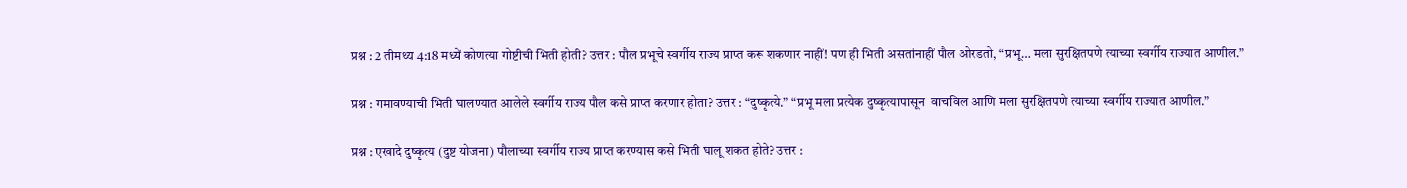प्रश्न : 2 तीमथ्य 4:18 मध्यें कोणत्या गोष्टीची भिती होती? उत्तर : पौल प्रभूचे स्वर्गीय राज्य प्राप्त करू शकणार नाहीं! पण ही भिती असतांनाहीं पौल ओरडतो, “प्रभू… मला सुरक्षितपणे त्याच्या स्वर्गीय राज्यात आणील.”

प्रश्न : गमावण्याची भिती घालण्यात आलेले स्वर्गीय राज्य पौल कसे प्राप्त करणार होता? उत्तर : “दुष्कृत्ये.” “प्रभू मला प्रत्येक दुष्कृत्यापासून  वाचविल आणि मला सुरक्षितपणे त्याच्या स्वर्गीय राज्यात आणील.”

प्रश्न : एखादे दुष्कृत्य (दुष्ट योजना) पौलाच्या स्वर्गीय राज्य प्राप्त करण्यास कसे भिती घालू शकत होते? उत्तर :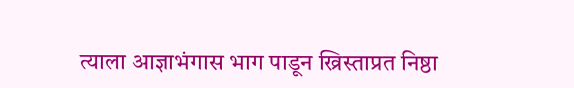त्याला आज्ञाभंगास भाग पाडून ख्रिस्ताप्रत निष्ठा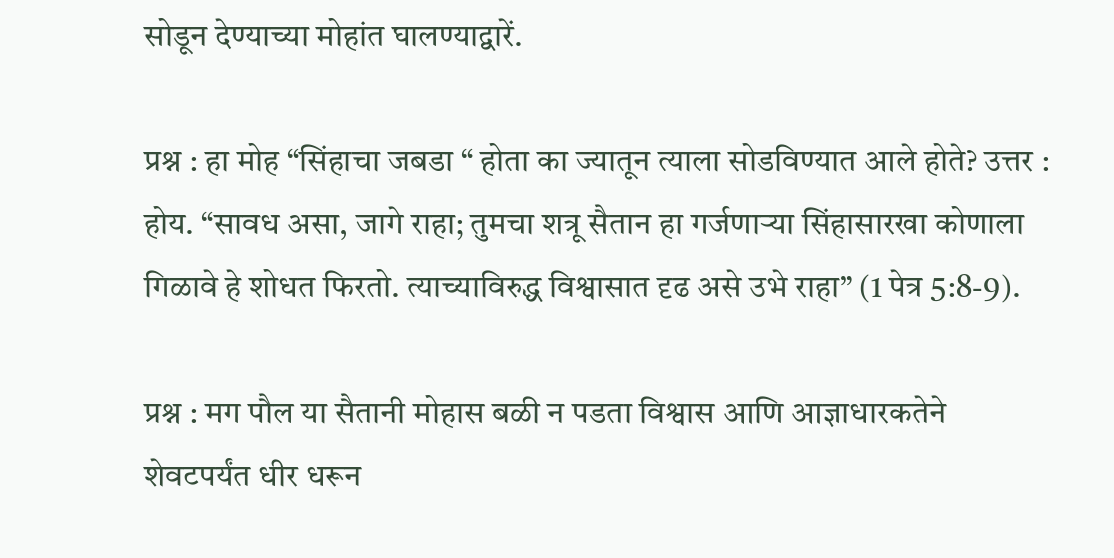सोडून देण्याच्या मोहांत घालण्याद्वारें.

प्रश्न : हा मोह “सिंहाचा जबडा “ होता का ज्यातून त्याला सोडविण्यात आले होते? उत्तर : होय. “सावध असा, जागे राहा; तुमचा शत्रू सैतान हा गर्जणाऱ्या सिंहासारखा कोणाला गिळावे हे शोधत फिरतो. त्याच्याविरुद्ध विश्वासात दृढ असे उभे राहा” (1 पेत्र 5:8-9).

प्रश्न : मग पौल या सैतानी मोहास बळी न पडता विश्वास आणि आज्ञाधारकतेने शेवटपर्यंत धीर धरून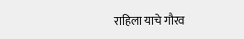राहिला याचे गौरव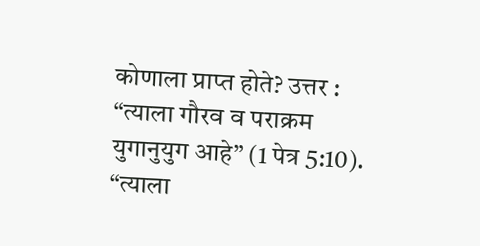कोणाला प्राप्त होते? उत्तर : “त्याला गौरव व पराक्रम युगानुयुग आहे” (1 पेत्र 5:10). “त्याला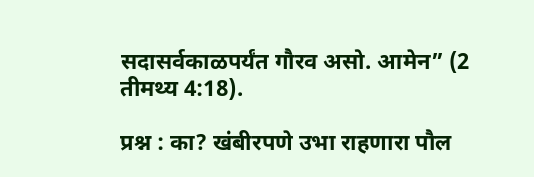सदासर्वकाळपर्यंत गौरव असो. आमेन” (2 तीमथ्य 4:18).

प्रश्न : का? खंबीरपणे उभा राहणारा पौल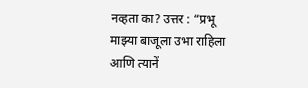नव्हता का? उत्तर : “प्रभू माझ्या बाजूला उभा राहिला आणि त्यानें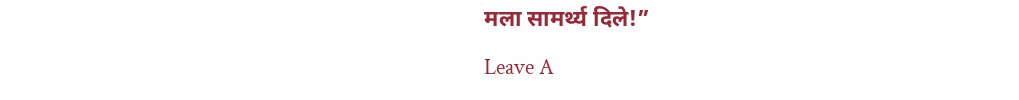मला सामर्थ्य दिले!”

Leave A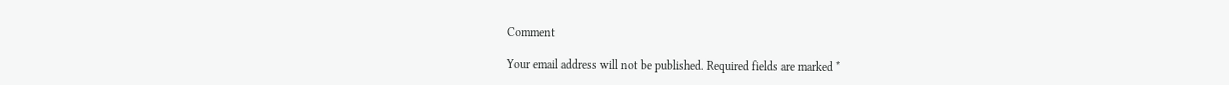Comment

Your email address will not be published. Required fields are marked *